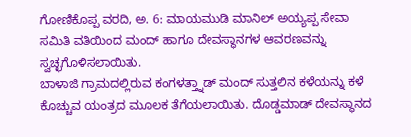ಗೋಣಿಕೊಪ್ಪ ವರದಿ, ಅ. 6: ಮಾಯಮುಡಿ ಮಾನಿಲ್ ಅಯ್ಯಪ್ಪ ಸೇವಾ ಸಮಿತಿ ವತಿಯಿಂದ ಮಂದ್ ಹಾಗೂ ದೇವಸ್ಥಾನಗಳ ಆವರಣವನ್ನು ಸ್ವಚ್ಛಗೊಳಿಸಲಾಯಿತು.
ಬಾಳಾಜಿ ಗ್ರಾಮದಲ್ಲಿರುವ ಕಂಗಳತ್ತ್ನಾಡ್ ಮಂದ್ ಸುತ್ತಲಿನ ಕಳೆಯನ್ನು ಕಳೆ ಕೊಚ್ಚುವ ಯಂತ್ರದ ಮೂಲಕ ತೆಗೆಯಲಾಯಿತು. ದೊಡ್ಡಮಾಡ್ ದೇವಸ್ಥಾನದ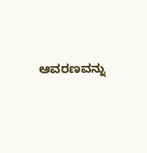ಆವರಣವನ್ನು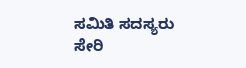ಸಮಿತಿ ಸದಸ್ಯರು ಸೇರಿ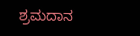ಶ್ರಮದಾನ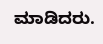ಮಾಡಿದರು.